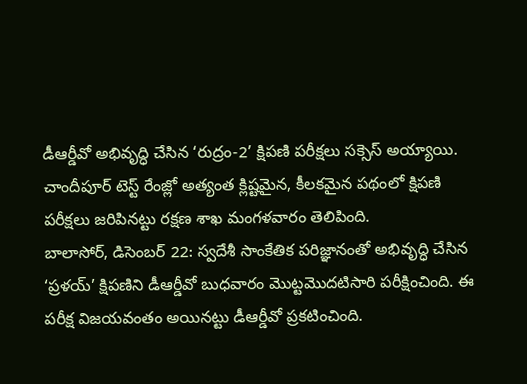డీఆర్డీవో అభివృద్ధి చేసిన ‘రుద్రం-2’ క్షిపణి పరీక్షలు సక్సెస్ అయ్యాయి. చాందీపూర్ టెస్ట్ రేంజ్లో అత్యంత క్లిష్టమైన, కీలకమైన పథంలో క్షిపణి పరీక్షలు జరిపినట్టు రక్షణ శాఖ మంగళవారం తెలిపింది.
బాలాసోర్, డిసెంబర్ 22: స్వదేశీ సాంకేతిక పరిజ్ఞానంతో అభివృద్ధి చేసిన ‘ప్రళయ్’ క్షిపణిని డీఆర్డీవో బుధవారం మొట్టమొదటిసారి పరీక్షించింది. ఈ పరీక్ష విజయవంతం అయినట్టు డీఆర్డీవో ప్రకటించింది.